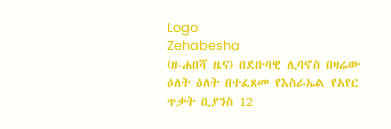Logo
Zehabesha
(ዘ-ሐበሻ ዜና) በደቡባዊ ሊባኖስ በዛሬው ዕለት ዕለት በተፈጸመ የእስራኤል የአየር ጥቃት ቢያንስ 12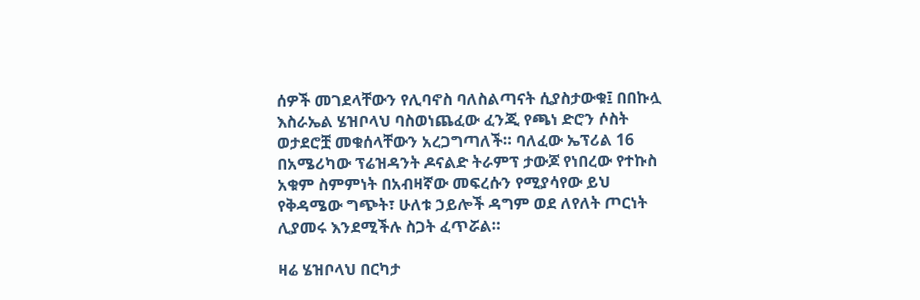ሰዎች መገደላቸውን የሊባኖስ ባለስልጣናት ሲያስታውቁ፤ በበኩሏ እስራኤል ሄዝቦላህ ባስወነጨፈው ፈንጂ የጫነ ድሮን ሶስት ወታደሮቿ መቁሰላቸውን አረጋግጣለች። ባለፈው ኤፕሪል 16 በአሜሪካው ፕሬዝዳንት ዶናልድ ትራምፕ ታውጆ የነበረው የተኩስ አቁም ስምምነት በአብዛኛው መፍረሱን የሚያሳየው ይህ የቅዳሜው ግጭት፣ ሁለቱ ኃይሎች ዳግም ወደ ለየለት ጦርነት ሊያመሩ እንደሚችሉ ስጋት ፈጥሯል።

ዛሬ ሄዝቦላህ በርካታ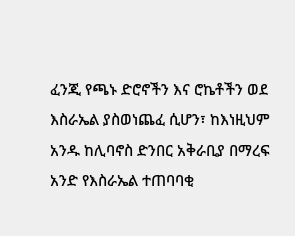ፈንጂ የጫኑ ድሮኖችን እና ሮኬቶችን ወደ እስራኤል ያስወነጨፈ ሲሆን፣ ከእነዚህም አንዱ ከሊባኖስ ድንበር አቅራቢያ በማረፍ አንድ የእስራኤል ተጠባባቂ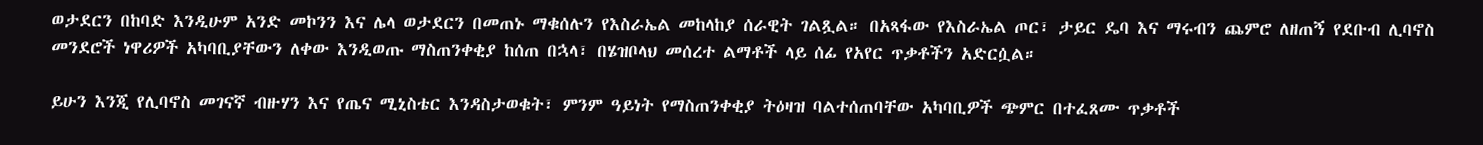ወታደርን በከባድ እንዲሁም አንድ መኮንን እና ሌላ ወታደርን በመጠኑ ማቁሰሉን የእስራኤል መከላከያ ሰራዊት ገልጿል። በአጻፋው የእስራኤል ጦር፣ ታይር ዴባ እና ማሩብን ጨምሮ ለዘጠኝ የደቡብ ሊባኖስ መንደሮች ነዋሪዎች አካባቢያቸውን ለቀው እንዲወጡ ማስጠንቀቂያ ከሰጠ በኋላ፣ በሄዝቦላህ መሰረተ ልማቶች ላይ ሰፊ የአየር ጥቃቶችን አድርሷል።

ይሁን እንጂ የሊባኖስ መገናኛ ብዙሃን እና የጤና ሚኒስቴር እንዳስታወቁት፣ ምንም ዓይነት የማስጠንቀቂያ ትዕዛዝ ባልተሰጠባቸው አካባቢዎች ጭምር በተፈጸሙ ጥቃቶች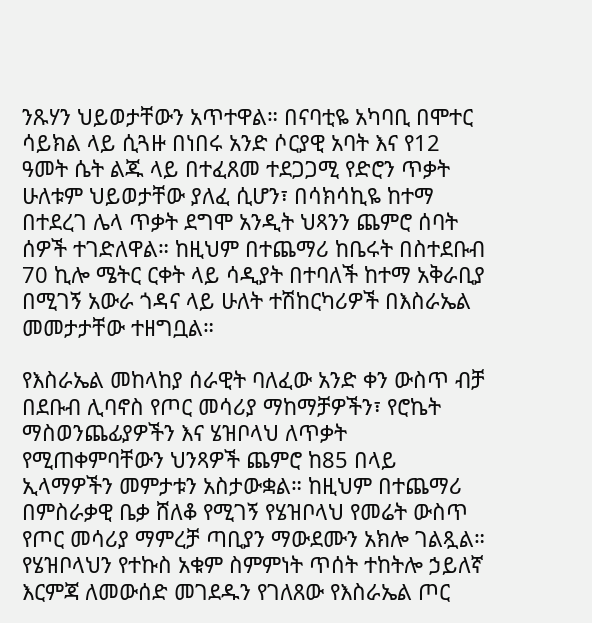ንጹሃን ህይወታቸውን አጥተዋል። በናባቲዬ አካባቢ በሞተር ሳይክል ላይ ሲጓዙ በነበሩ አንድ ሶርያዊ አባት እና የ12 ዓመት ሴት ልጁ ላይ በተፈጸመ ተደጋጋሚ የድሮን ጥቃት ሁለቱም ህይወታቸው ያለፈ ሲሆን፣ በሳክሳኪዬ ከተማ በተደረገ ሌላ ጥቃት ደግሞ አንዲት ህጻንን ጨምሮ ሰባት ሰዎች ተገድለዋል። ከዚህም በተጨማሪ ከቤሩት በስተደቡብ 70 ኪሎ ሜትር ርቀት ላይ ሳዲያት በተባለች ከተማ አቅራቢያ በሚገኝ አውራ ጎዳና ላይ ሁለት ተሽከርካሪዎች በእስራኤል መመታታቸው ተዘግቧል።

የእስራኤል መከላከያ ሰራዊት ባለፈው አንድ ቀን ውስጥ ብቻ በደቡብ ሊባኖስ የጦር መሳሪያ ማከማቻዎችን፣ የሮኬት ማስወንጨፊያዎችን እና ሄዝቦላህ ለጥቃት የሚጠቀምባቸውን ህንጻዎች ጨምሮ ከ85 በላይ ኢላማዎችን መምታቱን አስታውቋል። ከዚህም በተጨማሪ በምስራቃዊ ቤቃ ሸለቆ የሚገኝ የሄዝቦላህ የመሬት ውስጥ የጦር መሳሪያ ማምረቻ ጣቢያን ማውደሙን አክሎ ገልጿል። የሄዝቦላህን የተኩስ አቁም ስምምነት ጥሰት ተከትሎ ኃይለኛ እርምጃ ለመውሰድ መገደዱን የገለጸው የእስራኤል ጦር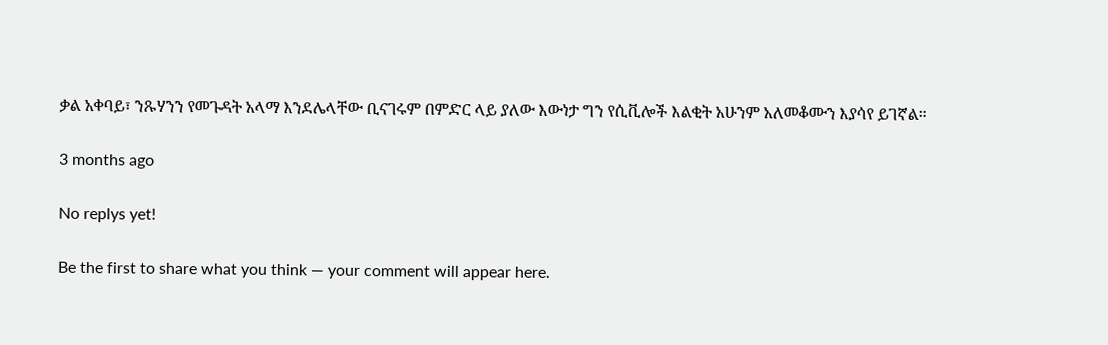ቃል አቀባይ፣ ንጹሃንን የመጉዳት አላማ እንደሌላቸው ቢናገሩም በምድር ላይ ያለው እውነታ ግን የሲቪሎች እልቂት አሁንም አለመቆሙን እያሳየ ይገኛል።

3 months ago

No replys yet!

Be the first to share what you think — your comment will appear here.